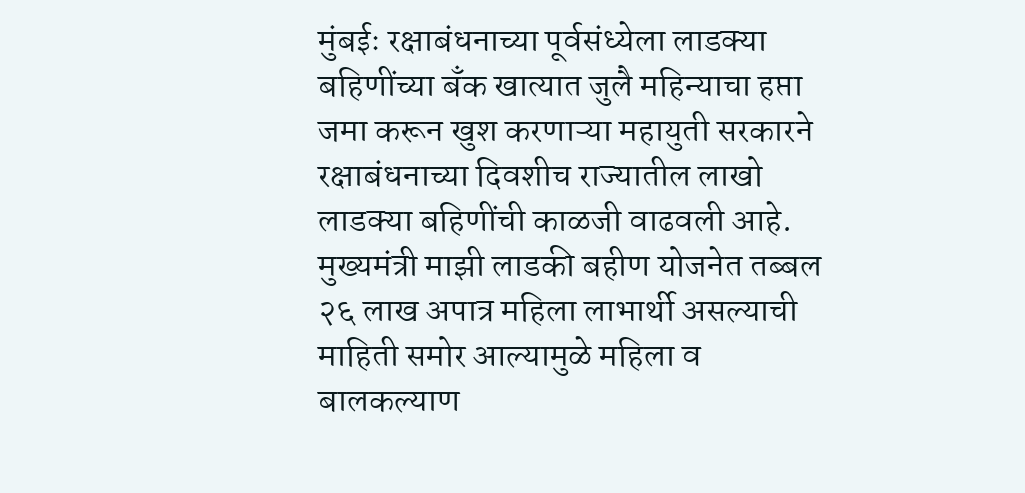मुंबईः रक्षाबंधनाच्या पूर्वसंध्येला लाडक्या बहिणींच्या बँक खात्यात जुलै महिन्याचा हप्ता जमा करून खुश करणाऱ्या महायुती सरकारने रक्षाबंधनाच्या दिवशीच राज्यातील लाखो लाडक्या बहिणींची काळजी वाढवली आहे. मुख्यमंत्री माझी लाडकी बहीण योजनेत तब्बल २६ लाख अपात्र महिला लाभार्थी असल्याची माहिती समोर आल्यामुळे महिला व बालकल्याण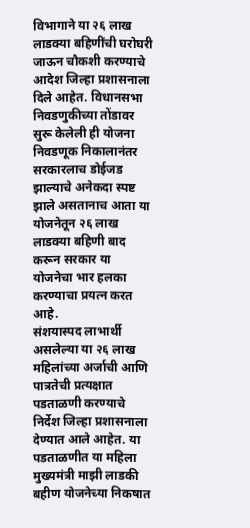विभागाने या २६ लाख लाडक्या बहिणींची घरोघरी जाऊन चौकशी करण्याचे आदेश जिल्हा प्रशासनाला दिले आहेत. विधानसभा निवडणुकीच्या तोंडावर सुरू केलेली ही योजना निवडणूक निकालानंतर सरकारलाच डोईजड झाल्याचे अनेकदा स्पष्ट झाले असतानाच आता या योजनेतून २६ लाख लाडक्या बहिणी बाद करून सरकार या योजनेचा भार हलका करण्याचा प्रयत्न करत आहे.
संशयास्पद लाभार्थी असलेल्या या २६ लाख महिलांच्या अर्जाची आणि पात्रतेची प्रत्यक्षात पडताळणी करण्याचे निर्देश जिल्हा प्रशासनाला देण्यात आले आहेत. या पडताळणीत या महिला मुख्यमंत्री माझी लाडकी बहीण योजनेच्या निकषात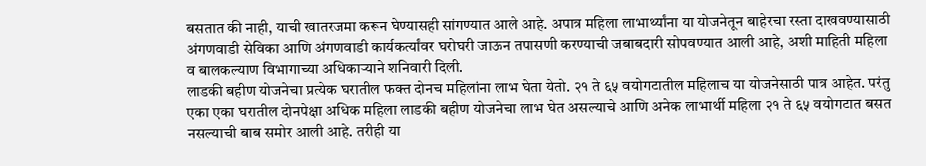बसतात की नाही, याची खातरजमा करून घेण्यासही सांगण्यात आले आहे. अपात्र महिला लाभार्थ्यांना या योजनेतून बाहेरचा रस्ता दाखवण्यासाठी अंगणवाडी सेविका आणि अंगणवाडी कार्यकर्त्यांवर घरोघरी जाऊन तपासणी करण्याची जबाबदारी सोपवण्यात आली आहे, अशी माहिती महिला व बालकल्याण विभागाच्या अधिकाऱ्याने शनिवारी दिली.
लाडकी बहीण योजनेचा प्रत्येक घरातील फक्त दोनच महिलांना लाभ घेता येतो. २१ ते ६५ वयोगटातील महिलाच या योजनेसाठी पात्र आहेत. परंतु एका एका घरातील दोनपेक्षा अधिक महिला लाडकी बहीण योजनेचा लाभ घेत असल्याचे आणि अनेक लाभार्थी महिला २१ ते ६५ वयोगटात बसत नसल्याची बाब समोर आली आहे. तरीही या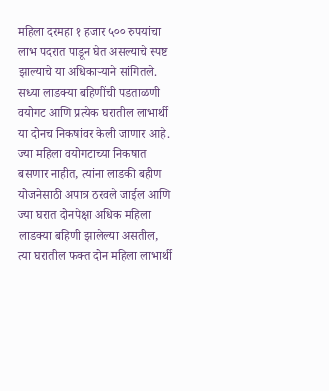महिला दरमहा १ हजार ५०० रुपयांचा लाभ पदरात पाडून घेत असल्याचे स्पष्ट झाल्याचे या अधिकाऱ्याने सांगितले.
सध्या लाडक्या बहिणींची पडताळणी वयोगट आणि प्रत्येक घरातील लाभार्थी या दोनच निकषांवर केली जाणार आहे. ज्या महिला वयोगटाच्या निकषात बसणार नाहीत, त्यांना लाडकी बहीण योजनेसाठी अपात्र ठरवले जाईल आणि ज्या घरात दोनपेक्षा अधिक महिला लाडक्या बहिणी झालेल्या असतील, त्या घरातील फक्त दोन महिला लाभार्थी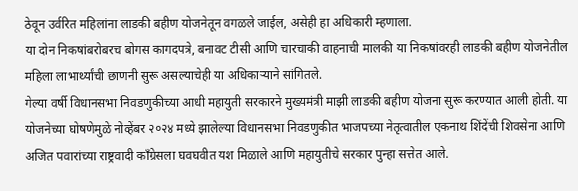ठेवून उर्वरित महिलांना लाडकी बहीण योजनेतून वगळले जाईल, असेही हा अधिकारी म्हणाला.
या दोन निकषांबरोबरच बोगस कागदपत्रे, बनावट टीसी आणि चारचाकी वाहनाची मालकी या निकषांवरही लाडकी बहीण योजनेतील महिला लाभार्थ्यांची छाणनी सुरू असल्याचेही या अधिकाऱ्याने सांगितले.
गेल्या वर्षी विधानसभा निवडणुकीच्या आधी महायुती सरकारने मुख्यमंत्री माझी लाडकी बहीण योजना सुरू करण्यात आली होती. या योजनेच्या घोषणेमुळे नोव्हेंबर २०२४ मध्ये झालेल्या विधानसभा निवडणुकीत भाजपच्या नेतृत्वातील एकनाथ शिंदेंची शिवसेना आणि अजित पवारांच्या राष्ट्रवादी काँग्रेसला घवघवीत यश मिळाले आणि महायुतीचे सरकार पुन्हा सत्तेत आले.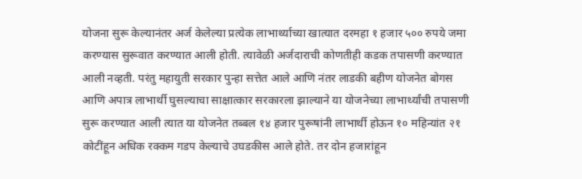योजना सुरू केल्यानंतर अर्ज केलेल्या प्रत्येक लाभार्थ्याच्या खात्यात दरमहा १ हजार ५०० रुपये जमा करण्यास सुरूवात करण्यात आली होती. त्यावेळी अर्जदाराची कोणतीही कडक तपासणी करण्यात आली नव्हती. परंतु महायुती सरकार पुन्हा सत्तेत आले आणि नंतर लाडकी बहीण योजनेत बोगस आणि अपात्र लाभार्थी घुसल्याचा साक्षात्कार सरकारला झाल्याने या योजनेच्या लाभार्थ्यांची तपासणी सुरू करण्यात आली त्यात या योजनेत तब्बल १४ हजार पुरूषांनी लाभार्थी होऊन १० महिन्यांत २१ कोटींहून अधिक रक्कम गडप केल्याचे उघडकीस आले होते. तर दोन हजारांहून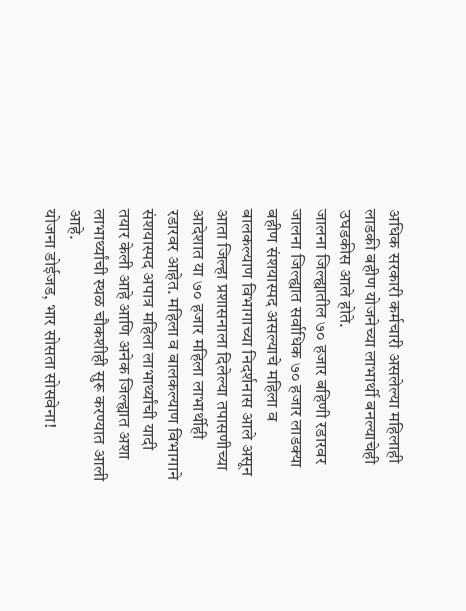अधिक सरकारी कर्मचारी असलेल्या महिलाही लाडकी बहीण योजनेच्या लाभार्थी बनल्याचेही उघडकीस आले होते.
जालना जिल्ह्यातील ७० हजार बहिणी रडारवर
जालना जिल्ह्यात सर्वाधिक ७० हजार लाडक्या बहीण संशयास्पद असल्याचे महिला व बालकल्याण विभागाच्या निदर्शनास आले असून आता जिल्हा प्रशासनाला दिलेल्या तपासणीच्या आदेशात या ७० हजार महिला लाभार्थीही रडारवर आहेत. महिला व बालकल्याण विभागाने संशयास्पद अपात्र महिला लाभार्थ्यांची यादी तयार केली आहे आणि अनेक जिल्ह्यात अशा लाभार्थ्यांची स्थळ चौकशीही सुरू करण्यात आली आहे.
योजना डोईजड, भार सोसता सोसवेना!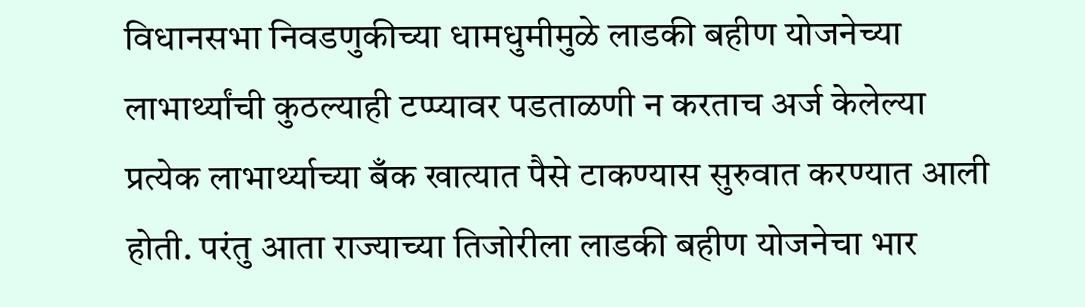विधानसभा निवडणुकीच्या धामधुमीमुळे लाडकी बहीण योजनेच्या लाभार्थ्यांची कुठल्याही टप्प्यावर पडताळणी न करताच अर्ज केलेल्या प्रत्येक लाभार्थ्याच्या बँक खात्यात पैसे टाकण्यास सुरुवात करण्यात आली होती. परंतु आता राज्याच्या तिजोरीला लाडकी बहीण योजनेचा भार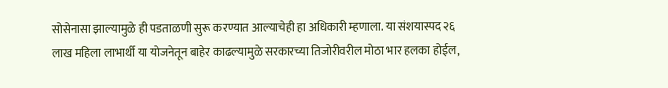सोसेनासा झाल्यामुळे ही पडताळणी सुरू करण्यात आल्याचेही हा अधिकारी म्हणाला. या संशयास्पद २६ लाख महिला लाभार्थी या योजनेतून बाहेर काढल्यामुळे सरकारच्या तिजोरीवरील मोठा भार हलका होईल,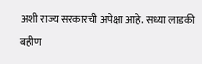अशी राज्य सरकारची अपेक्षा आहे. सध्या लाडकी बहीण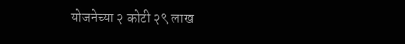योजनेच्या २ कोटी २९ लाख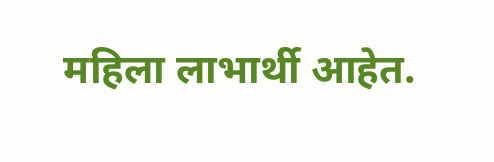महिला लाभार्थी आहेत.